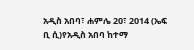አዲስ አበባ፣ ሐምሌ 20፣ 2014 (ኤፍ ቢ ሲ)የአዲስ አበባ ከተማ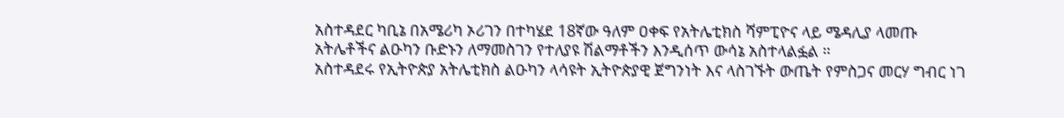አስተዳደር ካቢኔ በአሜሪካ ኦሪገን በተካሄደ 18ኛው ዓለም ዐቀፍ የአትሌቲክስ ሻምፒዮና ላይ ሜዳሊያ ላመጡ አትሌቶችና ልዑካን ቡድኑን ለማመስገን የተለያዩ ሽልማቶችን እንዲሰጥ ውሳኔ አስተላልፏል ።
አስተዳደሩ የኢትዮጵያ አትሌቲክስ ልዑካን ላሳዩት ኢትዮጵያዊ ጀግንነት እና ላስገኙት ውጤት የምስጋና መርሃ ግብር ነገ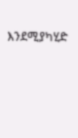እንደሚያካሂድ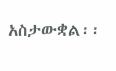አስታውቋል፡፡